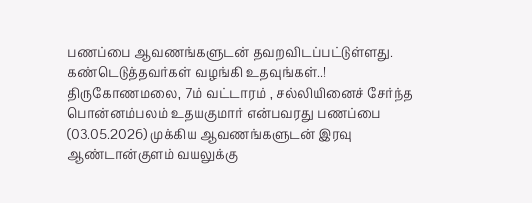பணப்பை ஆவணங்களுடன் தவறவிடப்பட்டுள்ளது. கண்டெடுத்தவர்கள் வழங்கி உதவுங்கள்..!
திருகோணமலை, 7ம் வட்டாரம் , சல்லியினைச் சேர்ந்த பொன்னம்பலம் உதயகுமார் என்பவரது பணப்பை (03.05.2026) முக்கிய ஆவணங்களுடன் இரவு ஆண்டான்குளம் வயலுக்கு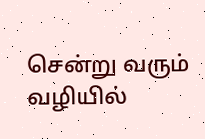சென்று வரும் வழியில்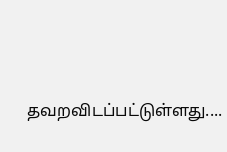தவறவிடப்பட்டுள்ளது....